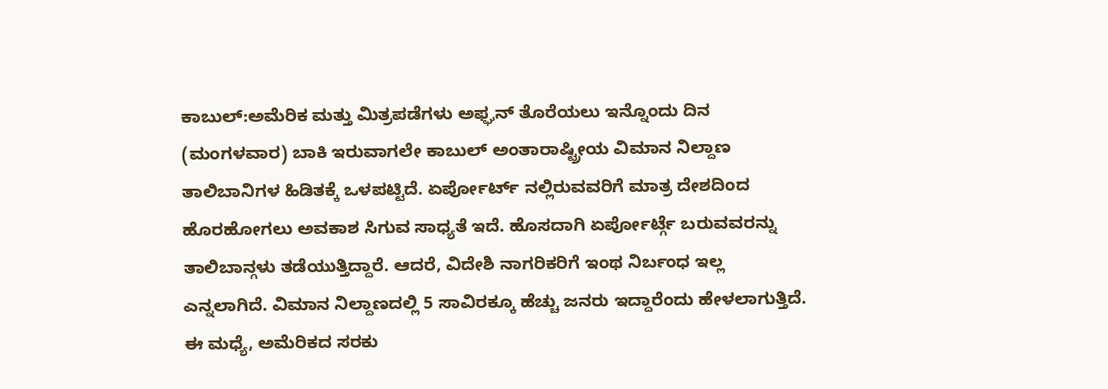ಕಾಬುಲ್:ಅಮೆರಿಕ ಮತ್ತು ಮಿತ್ರಪಡೆಗಳು ಅಫ್ಘನ್ ತೊರೆಯಲು ಇನ್ನೊಂದು ದಿನ (ಮಂಗಳವಾರ) ಬಾಕಿ ಇರುವಾಗಲೇ ಕಾಬುಲ್ ಅಂತಾರಾಷ್ಟ್ರೀಯ ವಿಮಾನ ನಿಲ್ದಾಣ ತಾಲಿಬಾನಿಗಳ ಹಿಡಿತಕ್ಕೆ ಒಳಪಟ್ಟಿದೆ. ಏರ್ಪೋರ್ಟ್ ನಲ್ಲಿರುವವರಿಗೆ ಮಾತ್ರ ದೇಶದಿಂದ ಹೊರಹೋಗಲು ಅವಕಾಶ ಸಿಗುವ ಸಾಧ್ಯತೆ ಇದೆ. ಹೊಸದಾಗಿ ಏರ್ಪೋರ್ಟ್ಗೆ ಬರುವವರನ್ನು ತಾಲಿಬಾನ್ಗಳು ತಡೆಯುತ್ತಿದ್ದಾರೆ. ಆದರೆ, ವಿದೇಶಿ ನಾಗರಿಕರಿಗೆ ಇಂಥ ನಿರ್ಬಂಧ ಇಲ್ಲ ಎನ್ನಲಾಗಿದೆ. ವಿಮಾನ ನಿಲ್ದಾಣದಲ್ಲಿ 5 ಸಾವಿರಕ್ಕೂ ಹೆಚ್ಚು ಜನರು ಇದ್ದಾರೆಂದು ಹೇಳಲಾಗುತ್ತಿದೆ. ಈ ಮಧ್ಯೆ, ಅಮೆರಿಕದ ಸರಕು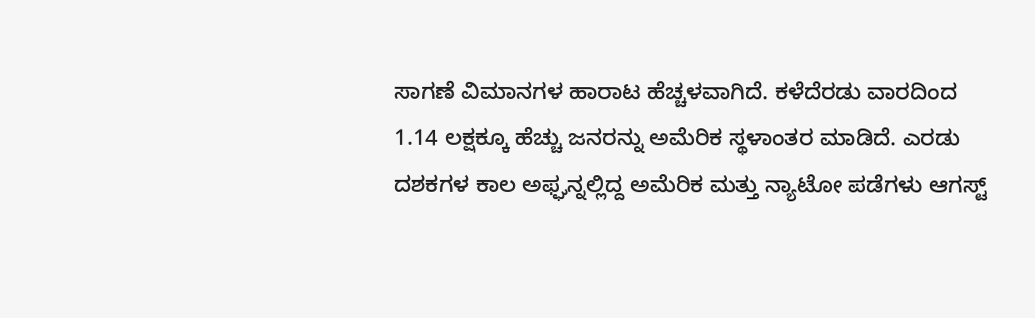ಸಾಗಣೆ ವಿಮಾನಗಳ ಹಾರಾಟ ಹೆಚ್ಚಳವಾಗಿದೆ. ಕಳೆದೆರಡು ವಾರದಿಂದ 1.14 ಲಕ್ಷಕ್ಕೂ ಹೆಚ್ಚು ಜನರನ್ನು ಅಮೆರಿಕ ಸ್ಥಳಾಂತರ ಮಾಡಿದೆ. ಎರಡು ದಶಕಗಳ ಕಾಲ ಅಫ್ಘನ್ನಲ್ಲಿದ್ದ ಅಮೆರಿಕ ಮತ್ತು ನ್ಯಾಟೋ ಪಡೆಗಳು ಆಗಸ್ಟ್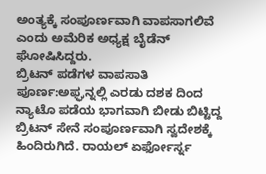ಅಂತ್ಯಕ್ಕೆ ಸಂಪೂರ್ಣವಾಗಿ ವಾಪಸಾಗಲಿವೆ ಎಂದು ಅಮೆರಿಕ ಅಧ್ಯಕ್ಷ ಬೈಡೆನ್ ಘೋಷಿಸಿದ್ದರು.
ಬ್ರಿಟನ್ ಪಡೆಗಳ ವಾಪಸಾತಿ ಪೂರ್ಣ:ಅಫ್ಘನ್ನಲ್ಲಿ ಎರಡು ದಶಕ ದಿಂದ ನ್ಯಾಟೊ ಪಡೆಯ ಭಾಗವಾಗಿ ಬೀಡು ಬಿಟ್ಟಿದ್ದ ಬ್ರಿಟನ್ ಸೇನೆ ಸಂಪೂರ್ಣವಾಗಿ ಸ್ವದೇಶಕ್ಕೆ ಹಿಂದಿರುಗಿದೆ. ರಾಯಲ್ ಏರ್ಫೋರ್ಸ್ನ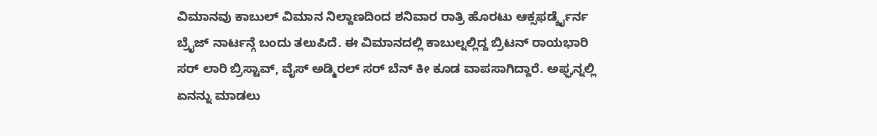ವಿಮಾನವು ಕಾಬುಲ್ ವಿಮಾನ ನಿಲ್ದಾಣದಿಂದ ಶನಿವಾರ ರಾತ್ರಿ ಹೊರಟು ಆಕ್ಸಫರ್ಡ್ಶೈರ್ನ ಬ್ರೖೆಜ್ ನಾರ್ಟನ್ಗೆ ಬಂದು ತಲುಪಿದೆ. ಈ ವಿಮಾನದಲ್ಲಿ ಕಾಬುಲ್ನಲ್ಲಿದ್ದ ಬ್ರಿಟನ್ ರಾಯಭಾರಿ ಸರ್ ಲಾರಿ ಬ್ರಿಸ್ಟಾವ್, ವೈಸ್ ಅಡ್ಮಿರಲ್ ಸರ್ ಬೆನ್ ಕೀ ಕೂಡ ವಾಪಸಾಗಿದ್ದಾರೆ. ಅಫ್ಘನ್ನಲ್ಲಿ ಏನನ್ನು ಮಾಡಲು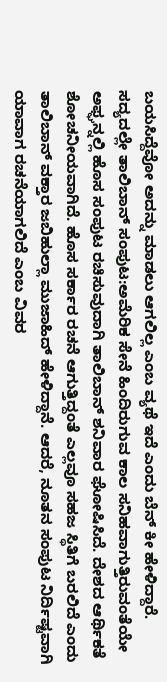ಬಯಸಿದ್ದೆವೋ ಅದನ್ನು ಮಾಡಲು ಆಗಲಿಲ್ಲ ಎಂಬ ವ್ಯಥೆ ಇದೆ ಎಂದು ಬೆನ್ ಕೀ ಹೇಳಿದ್ದಾರೆ.
ಸದ್ಯದಲ್ಲೇ ತಾಲಿಬಾನ್ ಸಂಪುಟ:ಅಮೆರಿಕ ಸೇನೆ ಹಿಂದಿರುಗುವ ಕಾಲ ಸನಿಹವಾಗುತ್ತಿರುವಂತೆಯೇ ಅಫ್ಘನ್ನಲ್ಲಿ ಹೊಸ ಸಂಪುಟ ರಚಿಸುವುದಾಗಿ ತಾಲಿಬಾನ್ ಶನಿವಾರ ಘೋಷಿಸಿದೆ. ದೇಶದ ಆರ್ಥಿಕತೆ ಶೋಚನೀಯವಾಗಿದೆ. ಹೊಸ ಸರ್ಕಾರ ರಚನೆ ಆಗುತ್ತಿದ್ದಂತೆ ಎಲ್ಲವೂ ಸಹಜ ಸ್ಥಿತಿಗೆ ಬರಲಿದೆ ಎಂದು ತಾಲಿಬಾನ್ ವಕ್ತಾರ ಜಬಿಹುಲ್ಲಾ ಮುಜಾಹಿದ್ ಹೇಳಿದ್ದಾನೆ. ಆದರೆ, ನೂತನ ಸಂಪುಟ ನಿರ್ದಿಷ್ಟವಾಗಿ ಯಾವಾಗ ರಚನೆಯಾಗಲಿದೆ ಎಂಬ ವಿವರ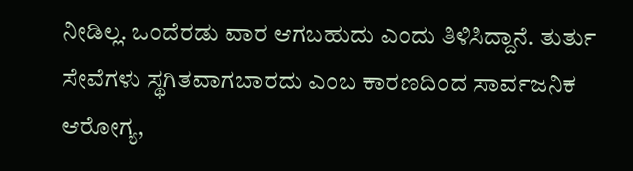ನೀಡಿಲ್ಲ. ಒಂದೆರಡು ವಾರ ಆಗಬಹುದು ಎಂದು ತಿಳಿಸಿದ್ದಾನೆ. ತುರ್ತು ಸೇವೆಗಳು ಸ್ಥಗಿತವಾಗಬಾರದು ಎಂಬ ಕಾರಣದಿಂದ ಸಾರ್ವಜನಿಕ ಆರೋಗ್ಯ,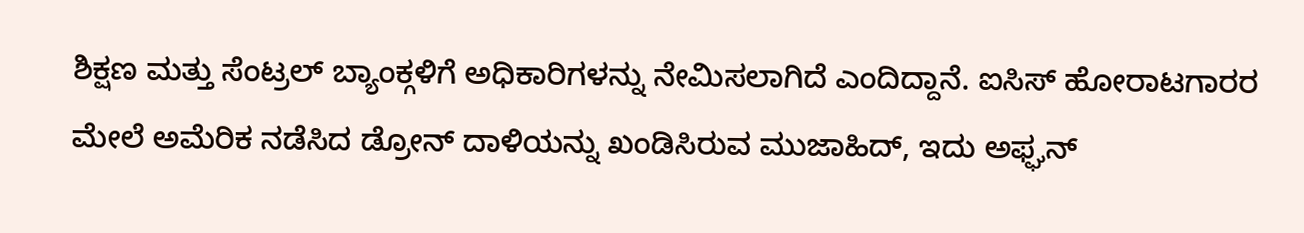ಶಿಕ್ಷಣ ಮತ್ತು ಸೆಂಟ್ರಲ್ ಬ್ಯಾಂಕ್ಗಳಿಗೆ ಅಧಿಕಾರಿಗಳನ್ನು ನೇಮಿಸಲಾಗಿದೆ ಎಂದಿದ್ದಾನೆ. ಐಸಿಸ್ ಹೋರಾಟಗಾರರ ಮೇಲೆ ಅಮೆರಿಕ ನಡೆಸಿದ ಡ್ರೋನ್ ದಾಳಿಯನ್ನು ಖಂಡಿಸಿರುವ ಮುಜಾಹಿದ್, ಇದು ಅಫ್ಘನ್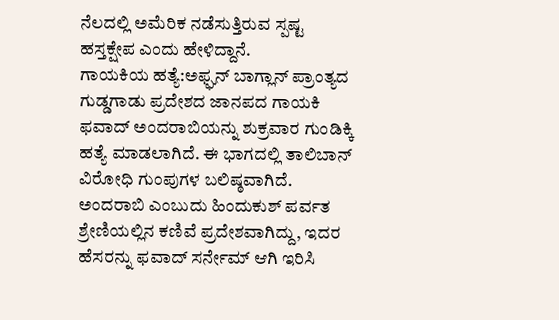ನೆಲದಲ್ಲಿ ಅಮೆರಿಕ ನಡೆಸುತ್ತಿರುವ ಸ್ಪಷ್ಟ ಹಸ್ತಕ್ಷೇಪ ಎಂದು ಹೇಳಿದ್ದಾನೆ.
ಗಾಯಕಿಯ ಹತ್ಯೆ:ಅಫ್ಘನ್ ಬಾಗ್ಲಾನ್ ಪ್ರಾಂತ್ಯದ ಗುಡ್ಡಗಾಡು ಪ್ರದೇಶದ ಜಾನಪದ ಗಾಯಕಿ ಫವಾದ್ ಅಂದರಾಬಿಯನ್ನು ಶುಕ್ರವಾರ ಗುಂಡಿಕ್ಕಿ ಹತ್ಯೆ ಮಾಡಲಾಗಿದೆ. ಈ ಭಾಗದಲ್ಲಿ ತಾಲಿಬಾನ್ ವಿರೋಧಿ ಗುಂಪುಗಳ ಬಲಿಷ್ಠವಾಗಿದೆ. ಅಂದರಾಬಿ ಎಂಬುದು ಹಿಂದುಕುಶ್ ಪರ್ವತ ಶ್ರೇಣಿಯಲ್ಲಿನ ಕಣಿವೆ ಪ್ರದೇಶವಾಗಿದ್ದು, ಇದರ ಹೆಸರನ್ನು ಫವಾದ್ ಸರ್ನೇಮ್ ಆಗಿ ಇರಿಸಿ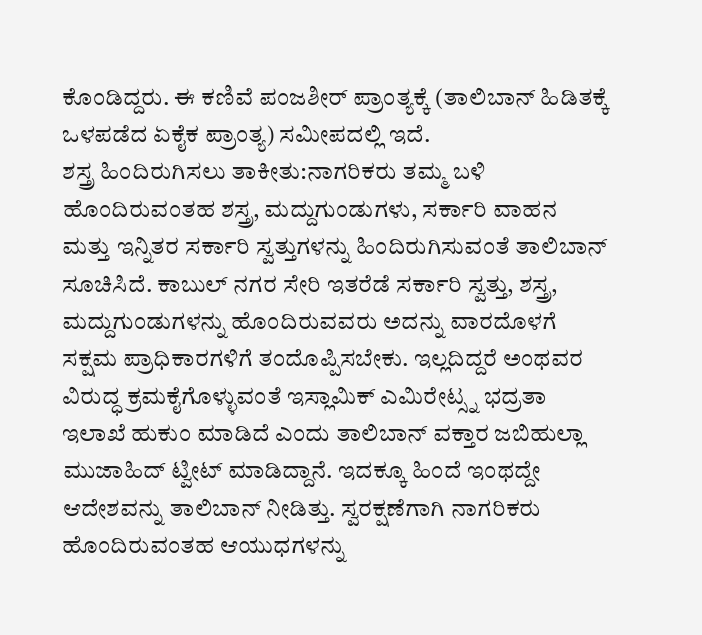ಕೊಂಡಿದ್ದರು. ಈ ಕಣಿವೆ ಪಂಜಶೀರ್ ಪ್ರಾಂತ್ಯಕ್ಕೆ (ತಾಲಿಬಾನ್ ಹಿಡಿತಕ್ಕೆ ಒಳಪಡೆದ ಏಕೈಕ ಪ್ರಾಂತ್ಯ) ಸಮೀಪದಲ್ಲಿ ಇದೆ.
ಶಸ್ತ್ರ ಹಿಂದಿರುಗಿಸಲು ತಾಕೀತು:ನಾಗರಿಕರು ತಮ್ಮ ಬಳಿ ಹೊಂದಿರುವಂತಹ ಶಸ್ತ್ರ, ಮದ್ದುಗುಂಡುಗಳು, ಸರ್ಕಾರಿ ವಾಹನ ಮತ್ತು ಇನ್ನಿತರ ಸರ್ಕಾರಿ ಸ್ವತ್ತುಗಳನ್ನು ಹಿಂದಿರುಗಿಸುವಂತೆ ತಾಲಿಬಾನ್ ಸೂಚಿಸಿದೆ. ಕಾಬುಲ್ ನಗರ ಸೇರಿ ಇತರೆಡೆ ಸರ್ಕಾರಿ ಸ್ವತ್ತು, ಶಸ್ತ್ರ, ಮದ್ದುಗುಂಡುಗಳನ್ನು ಹೊಂದಿರುವವರು ಅದನ್ನು ವಾರದೊಳಗೆ ಸಕ್ಷಮ ಪ್ರಾಧಿಕಾರಗಳಿಗೆ ತಂದೊಪ್ಪಿಸಬೇಕು. ಇಲ್ಲದಿದ್ದರೆ ಅಂಥವರ ವಿರುದ್ಧ ಕ್ರಮಕೈಗೊಳ್ಳುವಂತೆ ಇಸ್ಲಾಮಿಕ್ ಎಮಿರೇಟ್ಸ್ನ ಭದ್ರತಾ ಇಲಾಖೆ ಹುಕುಂ ಮಾಡಿದೆ ಎಂದು ತಾಲಿಬಾನ್ ವಕ್ತಾರ ಜಬಿಹುಲ್ಲಾ ಮುಜಾಹಿದ್ ಟ್ವೀಟ್ ಮಾಡಿದ್ದಾನೆ. ಇದಕ್ಕೂ ಹಿಂದೆ ಇಂಥದ್ದೇ ಆದೇಶವನ್ನು ತಾಲಿಬಾನ್ ನೀಡಿತ್ತು. ಸ್ವರಕ್ಷಣೆಗಾಗಿ ನಾಗರಿಕರು ಹೊಂದಿರುವಂತಹ ಆಯುಧಗಳನ್ನು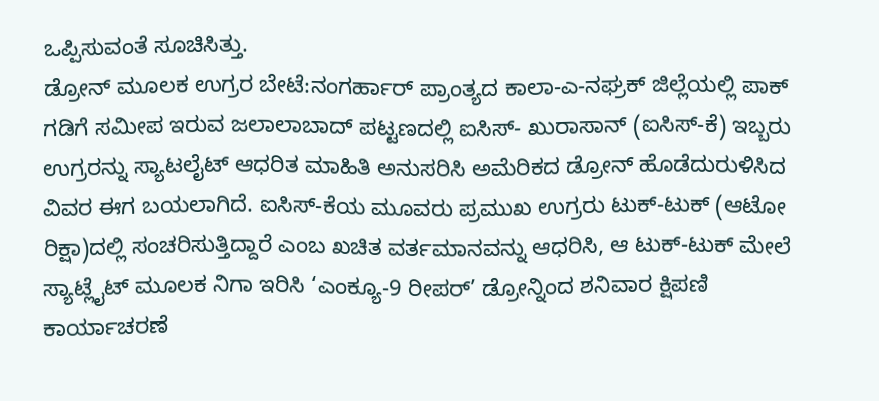ಒಪ್ಪಿಸುವಂತೆ ಸೂಚಿಸಿತ್ತು.
ಡ್ರೋನ್ ಮೂಲಕ ಉಗ್ರರ ಬೇಟೆ:ನಂಗರ್ಹಾರ್ ಪ್ರಾಂತ್ಯದ ಕಾಲಾ-ಎ-ನಘ್ರಕ್ ಜಿಲ್ಲೆಯಲ್ಲಿ ಪಾಕ್ ಗಡಿಗೆ ಸಮೀಪ ಇರುವ ಜಲಾಲಾಬಾದ್ ಪಟ್ಟಣದಲ್ಲಿ ಐಸಿಸ್- ಖುರಾಸಾನ್ (ಐಸಿಸ್-ಕೆ) ಇಬ್ಬರು ಉಗ್ರರನ್ನು ಸ್ಯಾಟಲೈಟ್ ಆಧರಿತ ಮಾಹಿತಿ ಅನುಸರಿಸಿ ಅಮೆರಿಕದ ಡ್ರೋನ್ ಹೊಡೆದುರುಳಿಸಿದ ವಿವರ ಈಗ ಬಯಲಾಗಿದೆ. ಐಸಿಸ್-ಕೆಯ ಮೂವರು ಪ್ರಮುಖ ಉಗ್ರರು ಟುಕ್-ಟುಕ್ (ಆಟೋ ರಿಕ್ಷಾ)ದಲ್ಲಿ ಸಂಚರಿಸುತ್ತಿದ್ದಾರೆ ಎಂಬ ಖಚಿತ ವರ್ತಮಾನವನ್ನು ಆಧರಿಸಿ, ಆ ಟುಕ್-ಟುಕ್ ಮೇಲೆ ಸ್ಯಾಟ್ಲೈಟ್ ಮೂಲಕ ನಿಗಾ ಇರಿಸಿ ‘ಎಂಕ್ಯೂ-9 ರೀಪರ್’ ಡ್ರೋನ್ನಿಂದ ಶನಿವಾರ ಕ್ಷಿಪಣಿ ಕಾರ್ಯಾಚರಣೆ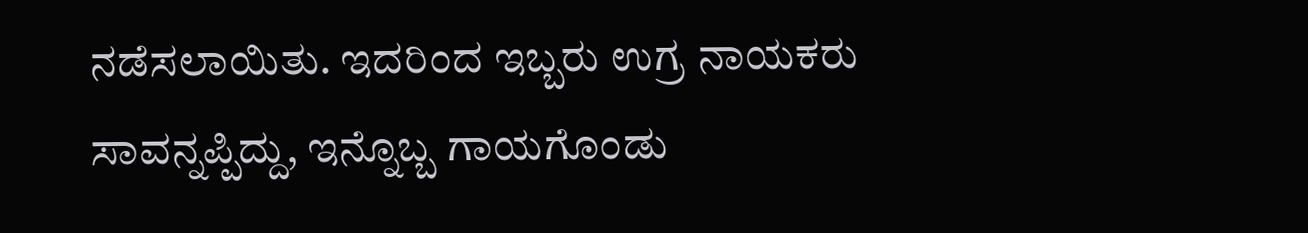ನಡೆಸಲಾಯಿತು. ಇದರಿಂದ ಇಬ್ಬರು ಉಗ್ರ ನಾಯಕರು ಸಾವನ್ನಪ್ಪಿದ್ದು, ಇನ್ನೊಬ್ಬ ಗಾಯಗೊಂಡು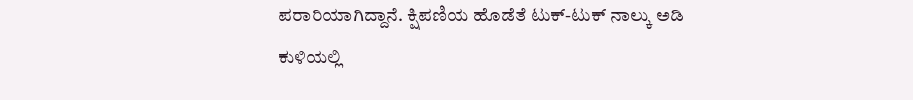ಪರಾರಿಯಾಗಿದ್ದಾನೆ. ಕ್ಷಿಪಣಿಯ ಹೊಡೆತೆ ಟುಕ್-ಟುಕ್ ನಾಲ್ಕು ಅಡಿ ಕುಳಿಯಲ್ಲಿ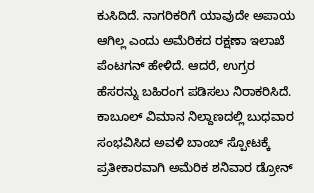ಕುಸಿದಿದೆ. ನಾಗರಿಕರಿಗೆ ಯಾವುದೇ ಅಪಾಯ ಆಗಿಲ್ಲ ಎಂದು ಅಮೆರಿಕದ ರಕ್ಷಣಾ ಇಲಾಖೆ ಪೆಂಟಗನ್ ಹೇಳಿದೆ. ಆದರೆ, ಉಗ್ರರ ಹೆಸರನ್ನು ಬಹಿರಂಗ ಪಡಿಸಲು ನಿರಾಕರಿಸಿದೆ. ಕಾಬೂಲ್ ವಿಮಾನ ನಿಲ್ದಾಣದಲ್ಲಿ ಬುಧವಾರ ಸಂಭವಿಸಿದ ಅವಳಿ ಬಾಂಬ್ ಸ್ಪೋಟಕ್ಕೆ ಪ್ರತೀಕಾರವಾಗಿ ಅಮೆರಿಕ ಶನಿವಾರ ಡ್ರೋನ್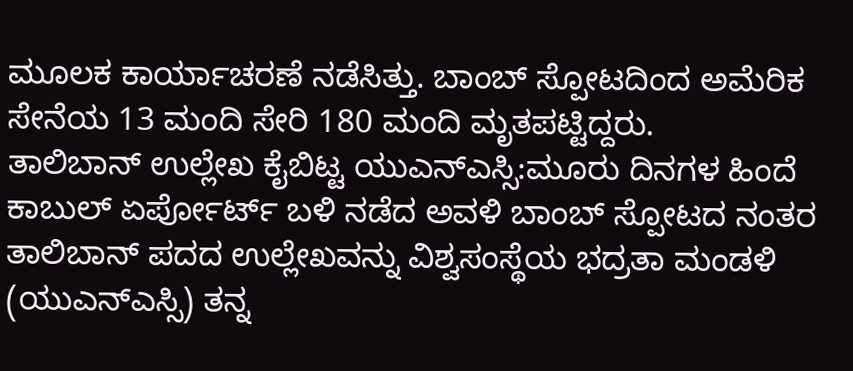ಮೂಲಕ ಕಾರ್ಯಾಚರಣೆ ನಡೆಸಿತ್ತು. ಬಾಂಬ್ ಸ್ಪೋಟದಿಂದ ಅಮೆರಿಕ ಸೇನೆಯ 13 ಮಂದಿ ಸೇರಿ 180 ಮಂದಿ ಮೃತಪಟ್ಟಿದ್ದರು.
ತಾಲಿಬಾನ್ ಉಲ್ಲೇಖ ಕೈಬಿಟ್ಟ ಯುಎನ್ಎಸ್ಸಿ:ಮೂರು ದಿನಗಳ ಹಿಂದೆ ಕಾಬುಲ್ ಏರ್ಪೋರ್ಟ್ ಬಳಿ ನಡೆದ ಅವಳಿ ಬಾಂಬ್ ಸ್ಪೋಟದ ನಂತರ ತಾಲಿಬಾನ್ ಪದದ ಉಲ್ಲೇಖವನ್ನು ವಿಶ್ವಸಂಸ್ಥೆಯ ಭದ್ರತಾ ಮಂಡಳಿ (ಯುಎನ್ಎಸ್ಸಿ) ತನ್ನ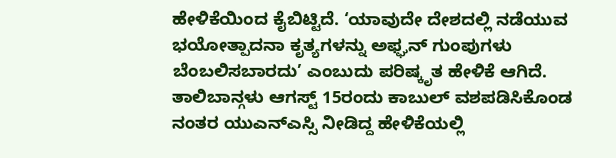ಹೇಳಿಕೆಯಿಂದ ಕೈಬಿಟ್ಟಿದೆ. ‘ಯಾವುದೇ ದೇಶದಲ್ಲಿ ನಡೆಯುವ ಭಯೋತ್ಪಾದನಾ ಕೃತ್ಯಗಳನ್ನು ಅಫ್ಘನ್ ಗುಂಪುಗಳು ಬೆಂಬಲಿಸಬಾರದು’ ಎಂಬುದು ಪರಿಷ್ಕೃತ ಹೇಳಿಕೆ ಆಗಿದೆ. ತಾಲಿಬಾನ್ಗಳು ಆಗಸ್ಟ್ 15ರಂದು ಕಾಬುಲ್ ವಶಪಡಿಸಿಕೊಂಡ ನಂತರ ಯುಎನ್ಎಸ್ಸಿ ನೀಡಿದ್ದ ಹೇಳಿಕೆಯಲ್ಲಿ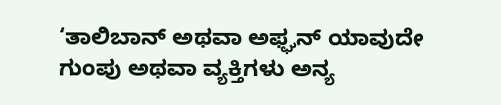‘ತಾಲಿಬಾನ್ ಅಥವಾ ಅಫ್ಘನ್ ಯಾವುದೇ ಗುಂಪು ಅಥವಾ ವ್ಯಕ್ತಿಗಳು ಅನ್ಯ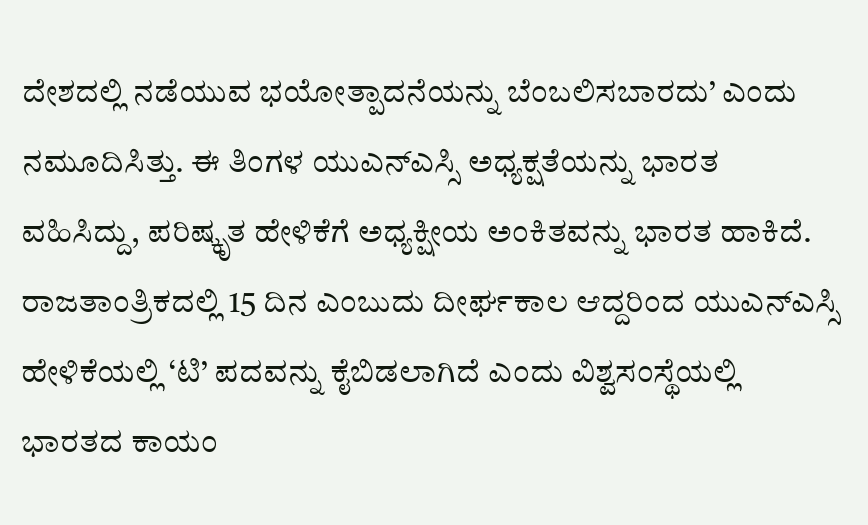ದೇಶದಲ್ಲಿ ನಡೆಯುವ ಭಯೋತ್ಪಾದನೆಯನ್ನು ಬೆಂಬಲಿಸಬಾರದು’ ಎಂದು ನಮೂದಿಸಿತ್ತು. ಈ ತಿಂಗಳ ಯುಎನ್ಎಸ್ಸಿ ಅಧ್ಯಕ್ಷತೆಯನ್ನು ಭಾರತ ವಹಿಸಿದ್ದು, ಪರಿಷ್ಕೃತ ಹೇಳಿಕೆಗೆ ಅಧ್ಯಕ್ಷೀಯ ಅಂಕಿತವನ್ನು ಭಾರತ ಹಾಕಿದೆ. ರಾಜತಾಂತ್ರಿಕದಲ್ಲಿ 15 ದಿನ ಎಂಬುದು ದೀರ್ಘಕಾಲ ಆದ್ದರಿಂದ ಯುಎನ್ಎಸ್ಸಿ ಹೇಳಿಕೆಯಲ್ಲಿ ‘ಟಿ’ ಪದವನ್ನು ಕೈಬಿಡಲಾಗಿದೆ ಎಂದು ವಿಶ್ವಸಂಸ್ಥೆಯಲ್ಲಿ ಭಾರತದ ಕಾಯಂ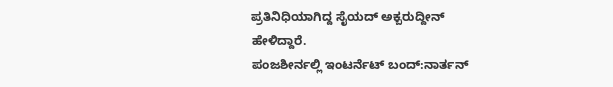ಪ್ರತಿನಿಧಿಯಾಗಿದ್ದ ಸೈಯದ್ ಅಕ್ಬರುದ್ದೀನ್ ಹೇಳಿದ್ದಾರೆ.
ಪಂಜಶೀರ್ನಲ್ಲಿ ಇಂಟರ್ನೆಟ್ ಬಂದ್:ನಾರ್ತನ್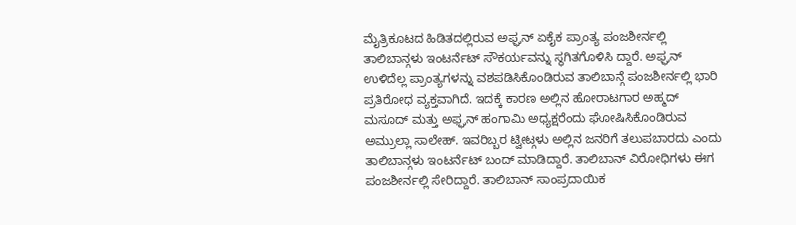ಮೈತ್ರಿಕೂಟದ ಹಿಡಿತದಲ್ಲಿರುವ ಅಫ್ಘನ್ ಏಕೈಕ ಪ್ರಾಂತ್ಯ ಪಂಜಶೀರ್ನಲ್ಲಿ ತಾಲಿಬಾನ್ಗಳು ಇಂಟರ್ನೆಟ್ ಸೌಕರ್ಯವನ್ನು ಸ್ಥಗಿತಗೊಳಿಸಿ ದ್ದಾರೆ. ಅಫ್ಘನ್ ಉಳಿದೆಲ್ಲ ಪ್ರಾಂತ್ಯಗಳನ್ನು ವಶಪಡಿಸಿಕೊಂಡಿರುವ ತಾಲಿಬಾನ್ಗೆ ಪಂಜಶೀರ್ನಲ್ಲಿ ಭಾರಿ ಪ್ರತಿರೋಧ ವ್ಯಕ್ತವಾಗಿದೆ. ಇದಕ್ಕೆ ಕಾರಣ ಅಲ್ಲಿನ ಹೋರಾಟಗಾರ ಅಹ್ಮದ್ ಮಸೂದ್ ಮತ್ತು ಅಫ್ಘನ್ ಹಂಗಾಮಿ ಅಧ್ಯಕ್ಷರೆಂದು ಘೋಷಿಸಿಕೊಂಡಿರುವ ಅಮ್ರುಲ್ಲಾ ಸಾಲೇಹ್. ಇವರಿಬ್ಬರ ಟ್ವೀಟ್ಗಳು ಅಲ್ಲಿನ ಜನರಿಗೆ ತಲುಪಬಾರದು ಎಂದು ತಾಲಿಬಾನ್ಗಳು ಇಂಟರ್ನೆಟ್ ಬಂದ್ ಮಾಡಿದ್ದಾರೆ. ತಾಲಿಬಾನ್ ವಿರೋಧಿಗಳು ಈಗ ಪಂಜಶೀರ್ನಲ್ಲಿ ಸೇರಿದ್ದಾರೆ. ತಾಲಿಬಾನ್ ಸಾಂಪ್ರದಾಯಿಕ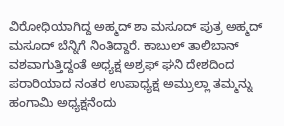ವಿರೋಧಿಯಾಗಿದ್ದ ಅಹ್ಮದ್ ಶಾ ಮಸೂದ್ ಪುತ್ರ ಅಹ್ಮದ್ ಮಸೂದ್ ಬೆನ್ನಿಗೆ ನಿಂತಿದ್ದಾರೆ. ಕಾಬುಲ್ ತಾಲಿಬಾನ್ ವಶವಾಗುತ್ತಿದ್ದಂತೆ ಅಧ್ಯಕ್ಷ ಅಶ್ರಫ್ ಘನಿ ದೇಶದಿಂದ ಪರಾರಿಯಾದ ನಂತರ ಉಪಾಧ್ಯಕ್ಷ ಅಮ್ರುಲ್ಲಾ ತಮ್ಮನ್ನು ಹಂಗಾಮಿ ಅಧ್ಯಕ್ಷನೆಂದು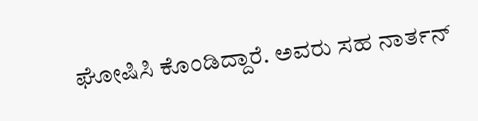ಘೋಷಿಸಿ ಕೊಂಡಿದ್ದಾರೆ. ಅವರು ಸಹ ನಾರ್ತನ್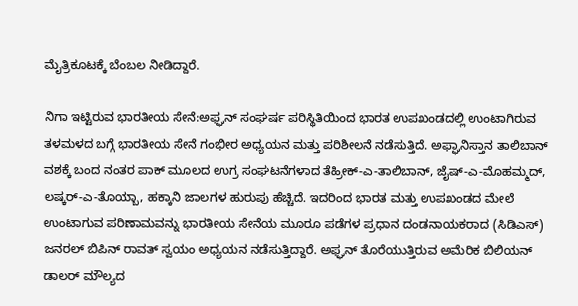ಮೈತ್ರಿಕೂಟಕ್ಕೆ ಬೆಂಬಲ ನೀಡಿದ್ದಾರೆ.

ನಿಗಾ ಇಟ್ಟಿರುವ ಭಾರತೀಯ ಸೇನೆ:ಅಫ್ಘನ್ ಸಂಘರ್ಷ ಪರಿಸ್ಥಿತಿಯಿಂದ ಭಾರತ ಉಪಖಂಡದಲ್ಲಿ ಉಂಟಾಗಿರುವ ತಳಮಳದ ಬಗ್ಗೆ ಭಾರತೀಯ ಸೇನೆ ಗಂಭೀರ ಅಧ್ಯಯನ ಮತ್ತು ಪರಿಶೀಲನೆ ನಡೆಸುತ್ತಿದೆ. ಅಫ್ಘಾನಿಸ್ತಾನ ತಾಲಿಬಾನ್ ವಶಕ್ಕೆ ಬಂದ ನಂತರ ಪಾಕ್ ಮೂಲದ ಉಗ್ರ ಸಂಘಟನೆಗಳಾದ ತೆಹ್ರೀಕ್-ಎ-ತಾಲಿಬಾನ್, ಜೈಷ್-ಎ-ಮೊಹಮ್ಮದ್, ಲಷ್ಕರ್-ಎ-ತೊಯ್ಬಾ, ಹಕ್ಕಾನಿ ಜಾಲಗಳ ಹುರುಪು ಹೆಚ್ಚಿದೆ. ಇದರಿಂದ ಭಾರತ ಮತ್ತು ಉಪಖಂಡದ ಮೇಲೆ ಉಂಟಾಗುವ ಪರಿಣಾಮವನ್ನು ಭಾರತೀಯ ಸೇನೆಯ ಮೂರೂ ಪಡೆಗಳ ಪ್ರಧಾನ ದಂಡನಾಯಕರಾದ (ಸಿಡಿಎಸ್) ಜನರಲ್ ಬಿಪಿನ್ ರಾವತ್ ಸ್ವಯಂ ಅಧ್ಯಯನ ನಡೆಸುತ್ತಿದ್ದಾರೆ. ಅಫ್ಘನ್ ತೊರೆಯುತ್ತಿರುವ ಅಮೆರಿಕ ಬಿಲಿಯನ್ ಡಾಲರ್ ಮೌಲ್ಯದ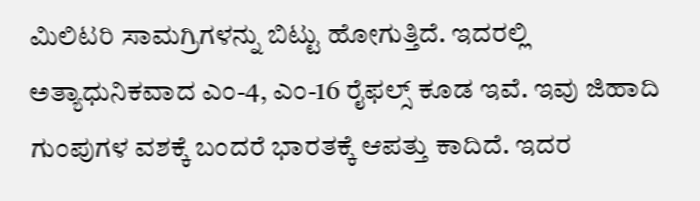ಮಿಲಿಟರಿ ಸಾಮಗ್ರಿಗಳನ್ನು ಬಿಟ್ಟು ಹೋಗುತ್ತಿದೆ. ಇದರಲ್ಲಿ ಅತ್ಯಾಧುನಿಕವಾದ ಎಂ-4, ಎಂ-16 ರೈಫಲ್ಸ್ ಕೂಡ ಇವೆ. ಇವು ಜಿಹಾದಿ ಗುಂಪುಗಳ ವಶಕ್ಕೆ ಬಂದರೆ ಭಾರತಕ್ಕೆ ಆಪತ್ತು ಕಾದಿದೆ. ಇದರ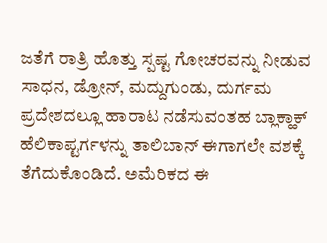ಜತೆಗೆ ರಾತ್ರಿ ಹೊತ್ತು ಸ್ಪಷ್ಟ ಗೋಚರವನ್ನು ನೀಡುವ ಸಾಧನ, ಡ್ರೋನ್, ಮದ್ದುಗುಂಡು, ದುರ್ಗಮ ಪ್ರದೇಶದಲ್ಲೂ ಹಾರಾಟ ನಡೆಸುವಂತಹ ಬ್ಲಾಕ್ಹಾಕ್ ಹೆಲಿಕಾಪ್ಟರ್ಗಳನ್ನು ತಾಲಿಬಾನ್ ಈಗಾಗಲೇ ವಶಕ್ಕೆ ತೆಗೆದುಕೊಂಡಿದೆ. ಅಮೆರಿಕದ ಈ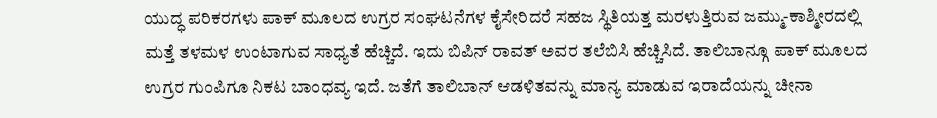ಯುದ್ಧ ಪರಿಕರಗಳು ಪಾಕ್ ಮೂಲದ ಉಗ್ರರ ಸಂಘಟನೆಗಳ ಕೈಸೇರಿದರೆ ಸಹಜ ಸ್ಥಿತಿಯತ್ತ ಮರಳುತ್ತಿರುವ ಜಮ್ಮು-ಕಾಶ್ಮೀರದಲ್ಲಿ ಮತ್ತೆ ತಳಮಳ ಉಂಟಾಗುವ ಸಾಧ್ಯತೆ ಹೆಚ್ಚಿದೆ. ಇದು ಬಿಪಿನ್ ರಾವತ್ ಅವರ ತಲೆಬಿಸಿ ಹೆಚ್ಚಿಸಿದೆ. ತಾಲಿಬಾನ್ಗೂ ಪಾಕ್ ಮೂಲದ ಉಗ್ರರ ಗುಂಪಿಗೂ ನಿಕಟ ಬಾಂಧವ್ಯ ಇದೆ. ಜತೆಗೆ ತಾಲಿಬಾನ್ ಆಡಳಿತವನ್ನು ಮಾನ್ಯ ಮಾಡುವ ಇರಾದೆಯನ್ನು ಚೀನಾ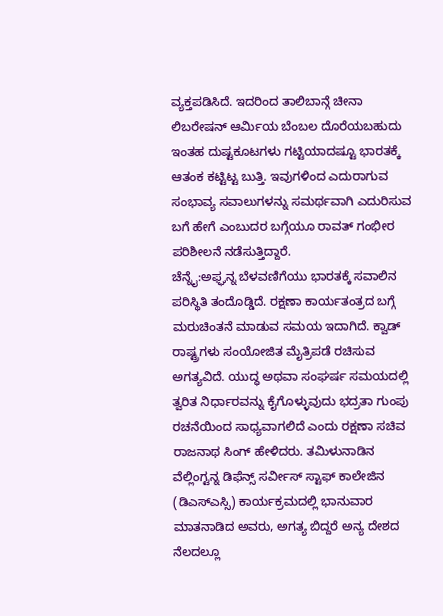ವ್ಯಕ್ತಪಡಿಸಿದೆ. ಇದರಿಂದ ತಾಲಿಬಾನ್ಗೆ ಚೀನಾ ಲಿಬರೇಷನ್ ಆರ್ವಿುಯ ಬೆಂಬಲ ದೊರೆಯಬಹುದು ಇಂತಹ ದುಷ್ಟಕೂಟಗಳು ಗಟ್ಟಿಯಾದಷ್ಟೂ ಭಾರತಕ್ಕೆ ಆತಂಕ ಕಟ್ಟಿಟ್ಟ ಬುತ್ತಿ. ಇವುಗಳಿಂದ ಎದುರಾಗುವ ಸಂಭಾವ್ಯ ಸವಾಲುಗಳನ್ನು ಸಮರ್ಥವಾಗಿ ಎದುರಿಸುವ ಬಗೆ ಹೇಗೆ ಎಂಬುದರ ಬಗ್ಗೆಯೂ ರಾವತ್ ಗಂಭೀರ ಪರಿಶೀಲನೆ ನಡೆಸುತ್ತಿದ್ದಾರೆ.
ಚೆನ್ನೈ:ಅಫ್ಘನ್ನ ಬೆಳವಣಿಗೆಯು ಭಾರತಕ್ಕೆ ಸವಾಲಿನ ಪರಿಸ್ಥಿತಿ ತಂದೊಡ್ಡಿದೆ. ರಕ್ಷಣಾ ಕಾರ್ಯತಂತ್ರದ ಬಗ್ಗೆ ಮರುಚಿಂತನೆ ಮಾಡುವ ಸಮಯ ಇದಾಗಿದೆ. ಕ್ವಾಡ್ ರಾಷ್ಟ್ರಗಳು ಸಂಯೋಜಿತ ಮೈತ್ರಿಪಡೆ ರಚಿಸುವ ಅಗತ್ಯವಿದೆ. ಯುದ್ಧ ಅಥವಾ ಸಂಘರ್ಷ ಸಮಯದಲ್ಲಿ ತ್ವರಿತ ನಿರ್ಧಾರವನ್ನು ಕೈಗೊಳ್ಳುವುದು ಭದ್ರತಾ ಗುಂಪು ರಚನೆಯಿಂದ ಸಾಧ್ಯವಾಗಲಿದೆ ಎಂದು ರಕ್ಷಣಾ ಸಚಿವ ರಾಜನಾಥ ಸಿಂಗ್ ಹೇಳಿದರು. ತಮಿಳುನಾಡಿನ ವೆಲ್ಲಿಂಗ್ಟನ್ನ ಡಿಫೆನ್ಸ್ ಸರ್ವೀಸ್ ಸ್ಟಾಫ್ ಕಾಲೇಜಿನ (ಡಿಎಸ್ಎಸ್ಸಿ) ಕಾರ್ಯಕ್ರಮದಲ್ಲಿ ಭಾನುವಾರ ಮಾತನಾಡಿದ ಅವರು, ಅಗತ್ಯ ಬಿದ್ದರೆ ಅನ್ಯ ದೇಶದ ನೆಲದಲ್ಲೂ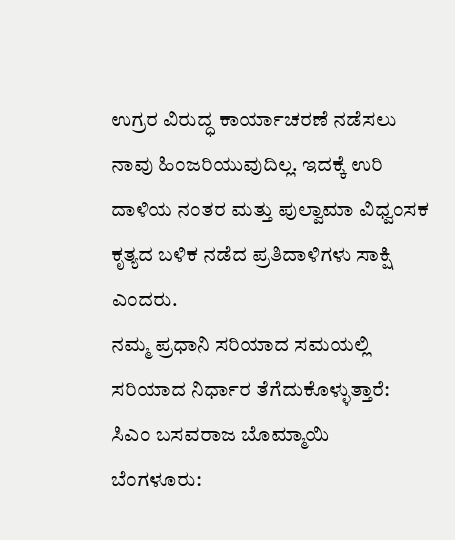ಉಗ್ರರ ವಿರುದ್ಧ ಕಾರ್ಯಾಚರಣೆ ನಡೆಸಲು ನಾವು ಹಿಂಜರಿಯುವುದಿಲ್ಲ. ಇದಕ್ಕೆ ಉರಿ ದಾಳಿಯ ನಂತರ ಮತ್ತು ಪುಲ್ವಾಮಾ ವಿಧ್ವಂಸಕ ಕೃತ್ಯದ ಬಳಿಕ ನಡೆದ ಪ್ರತಿದಾಳಿಗಳು ಸಾಕ್ಷಿ ಎಂದರು.
ನಮ್ಮ ಪ್ರಧಾನಿ ಸರಿಯಾದ ಸಮಯಲ್ಲಿ ಸರಿಯಾದ ನಿರ್ಧಾರ ತೆಗೆದುಕೊಳ್ಳುತ್ತಾರೆ: ಸಿಎಂ ಬಸವರಾಜ ಬೊಮ್ಮಾಯಿ
ಬೆಂಗಳೂರು: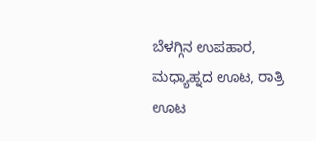ಬೆಳಗ್ಗಿನ ಉಪಹಾರ, ಮಧ್ಯಾಹ್ನದ ಊಟ, ರಾತ್ರಿ ಊಟ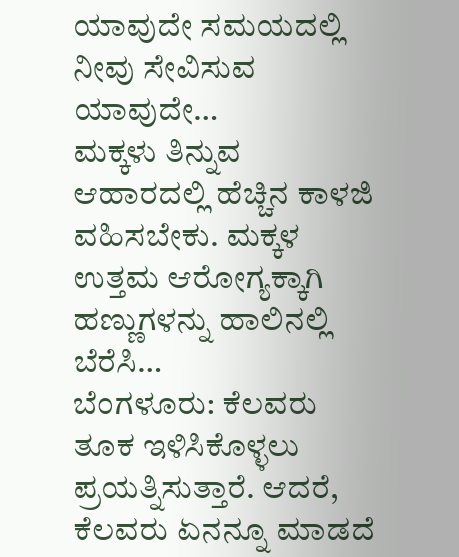ಯಾವುದೇ ಸಮಯದಲ್ಲಿ ನೀವು ಸೇವಿಸುವ ಯಾವುದೇ…
ಮಕ್ಕಳು ತಿನ್ನುವ ಆಹಾರದಲ್ಲಿ ಹೆಚ್ಚಿನ ಕಾಳಜಿ ವಹಿಸಬೇಕು. ಮಕ್ಕಳ ಉತ್ತಮ ಆರೋಗ್ಯಕ್ಕಾಗಿ ಹಣ್ಣುಗಳನ್ನು ಹಾಲಿನಲ್ಲಿ ಬೆರೆಸಿ…
ಬೆಂಗಳೂರು: ಕೆಲವರು ತೂಕ ಇಳಿಸಿಕೊಳ್ಳಲು ಪ್ರಯತ್ನಿಸುತ್ತಾರೆ. ಆದರೆ, ಕೆಲವರು ಏನನ್ನೂ ಮಾಡದೆ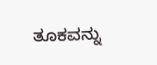ತೂಕವನ್ನು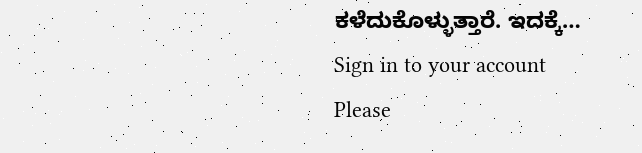ಕಳೆದುಕೊಳ್ಳುತ್ತಾರೆ. ಇದಕ್ಕೆ…
Sign in to your account
Please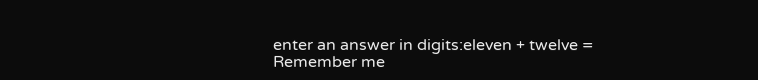enter an answer in digits:eleven + twelve =
Remember me